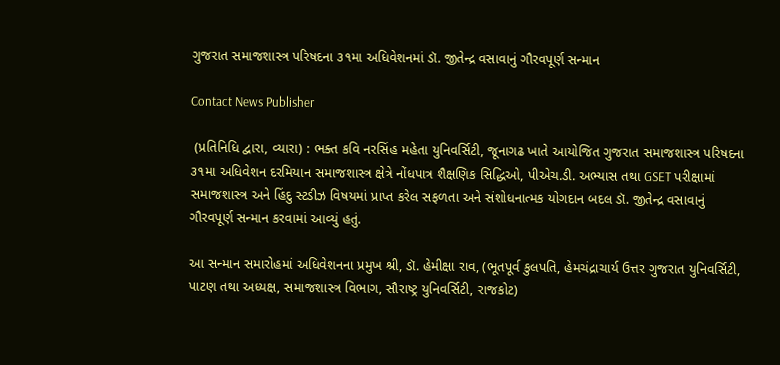ગુજરાત સમાજશાસ્ત્ર પરિષદના ૩૧મા અધિવેશનમાં ડૉ. જીતેન્દ્ર વસાવાનું ગૌરવપૂર્ણ સન્માન

Contact News Publisher

 (પ્રતિનિધિ દ્વારા, વ્યારા) : ભક્ત કવિ નરસિંહ મહેતા યુનિવર્સિટી, જૂનાગઢ ખાતે આયોજિત ગુજરાત સમાજશાસ્ત્ર પરિષદના ૩૧મા અધિવેશન દરમિયાન સમાજશાસ્ત્ર ક્ષેત્રે નોંધપાત્ર શૈક્ષણિક સિદ્ધિઓ, પીએચ.ડી. અભ્યાસ તથા GSET પરીક્ષામાં સમાજશાસ્ત્ર અને હિંદુ સ્ટડીઝ વિષયમાં પ્રાપ્ત કરેલ સફળતા અને સંશોધનાત્મક યોગદાન બદલ ડૉ. જીતેન્દ્ર વસાવાનું ગૌરવપૂર્ણ સન્માન કરવામાં આવ્યું હતું.

આ સન્માન સમારોહમાં અધિવેશનના પ્રમુખ શ્રી, ડૉ. હેમીક્ષા રાવ, (ભૂતપૂર્વ કુલપતિ, હેમચંદ્રાચાર્ય ઉત્તર ગુજરાત યુનિવર્સિટી, પાટણ તથા અધ્યક્ષ, સમાજશાસ્ત્ર વિભાગ, સૌરાષ્ટ્ર યુનિવર્સિટી, રાજકોટ)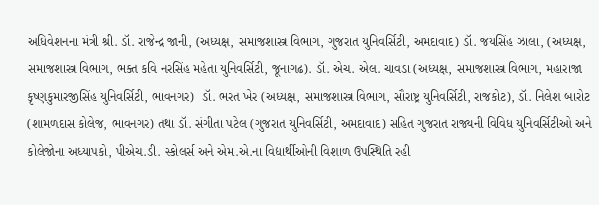અધિવેશનના મંત્રી શ્રી. ડૉ. રાજેન્દ્ર જાની, (અધ્યક્ષ, સમાજશાસ્ત્ર વિભાગ, ગુજરાત યુનિવર્સિટી, અમદાવાદ) ડૉ. જયસિંહ ઝાલા, (અધ્યક્ષ, સમાજશાસ્ત્ર વિભાગ, ભક્ત કવિ નરસિંહ મહેતા યુનિવર્સિટી, જૂનાગઢ). ડૉ. એચ. એલ. ચાવડા (અધ્યક્ષ, સમાજશાસ્ત્ર વિભાગ, મહારાજા કૃષ્ણકુમારજીસિંહ યુનિવર્સિટી, ભાવનગર)  ડૉ. ભરત ખેર (અધ્યક્ષ, સમાજશાસ્ત્ર વિભાગ, સૌરાષ્ટ્ર યુનિવર્સિટી, રાજકોટ), ડૉ. નિલેશ બારોટ (શામળદાસ કોલેજ, ભાવનગર) તથા ડૉ. સંગીતા પટેલ (ગુજરાત યુનિવર્સિટી, અમદાવાદ) સહિત ગુજરાત રાજ્યની વિવિધ યુનિવર્સિટીઓ અને કોલેજોના અધ્યાપકો, પીએચ.ડી. સ્કોલર્સ અને એમ.એ.ના વિદ્યાર્થીઓની વિશાળ ઉપસ્થિતિ રહી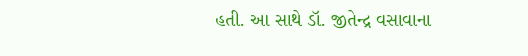હતી. આ સાથે ડૉ. જીતેન્દ્ર વસાવાના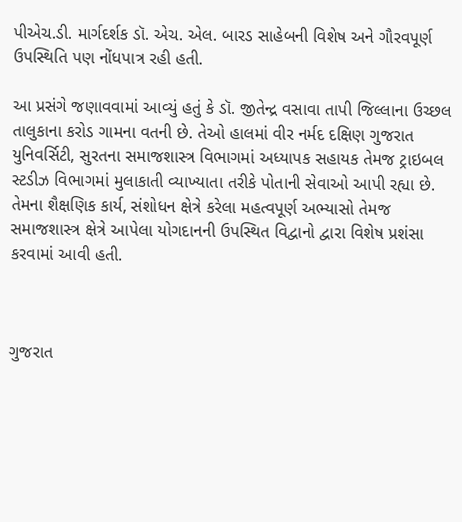પીએચ.ડી. માર્ગદર્શક ડૉ. એચ. એલ. બારડ સાહેબની વિશેષ અને ગૌરવપૂર્ણ ઉપસ્થિતિ પણ નોંધપાત્ર રહી હતી.

આ પ્રસંગે જણાવવામાં આવ્યું હતું કે ડૉ. જીતેન્દ્ર વસાવા તાપી જિલ્લાના ઉચ્છલ તાલુકાના કરોડ ગામના વતની છે. તેઓ હાલમાં વીર નર્મદ દક્ષિણ ગુજરાત યુનિવર્સિટી, સુરતના સમાજશાસ્ત્ર વિભાગમાં અધ્યાપક સહાયક તેમજ ટ્રાઇબલ સ્ટડીઝ વિભાગમાં મુલાકાતી વ્યાખ્યાતા તરીકે પોતાની સેવાઓ આપી રહ્યા છે. તેમના શૈક્ષણિક કાર્ય, સંશોધન ક્ષેત્રે કરેલા મહત્વપૂર્ણ અભ્યાસો તેમજ સમાજશાસ્ત્ર ક્ષેત્રે આપેલા યોગદાનની ઉપસ્થિત વિદ્વાનો દ્વારા વિશેષ પ્રશંસા કરવામાં આવી હતી.



ગુજરાત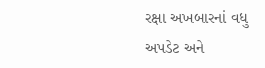રક્ષા અખબારનાં વધુ અપડેટ અને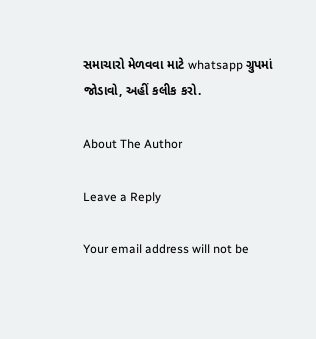સમાચારો મેળવવા માટે whatsapp ગ્રુપમાં જોડાવો, અહીં કલીક કરો.

About The Author

Leave a Reply

Your email address will not be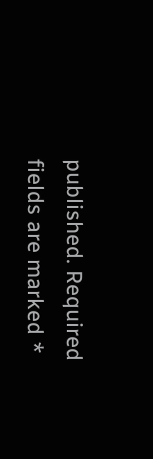published. Required fields are marked *